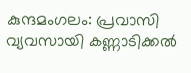കുന്ദമംഗലം: പ്രവാസി വ്യവസായി കണ്ണാടിക്കൽ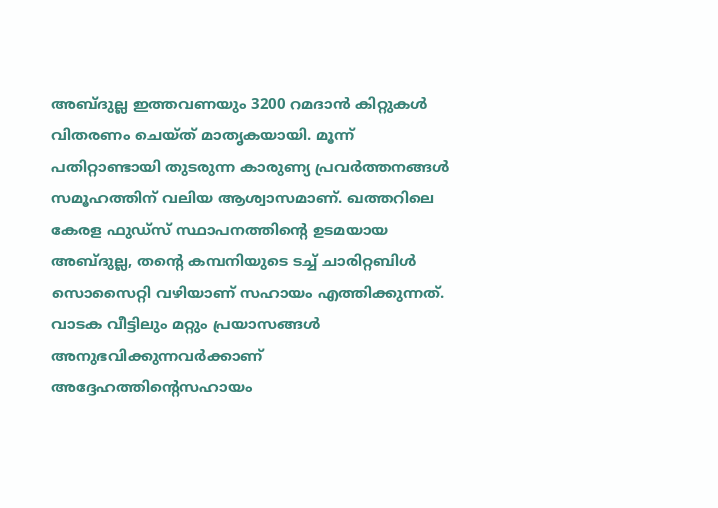അബ്ദുല്ല ഇത്തവണയും 3200 റമദാൻ കിറ്റുകൾ വിതരണം ചെയ്ത് മാതൃകയായി. മൂന്ന് പതിറ്റാണ്ടായി തുടരുന്ന കാരുണ്യ പ്രവർത്തനങ്ങൾ സമൂഹത്തിന് വലിയ ആശ്വാസമാണ്. ഖത്തറിലെ കേരള ഫുഡ്സ് സ്ഥാപനത്തിൻ്റെ ഉടമയായ അബ്ദുല്ല, തൻ്റെ കമ്പനിയുടെ ടച്ച് ചാരിറ്റബിൾ സൊസൈറ്റി വഴിയാണ് സഹായം എത്തിക്കുന്നത്.
വാടക വീട്ടിലും മറ്റും പ്രയാസങ്ങൾ അനുഭവിക്കുന്നവർക്കാണ് അദ്ദേഹത്തിൻ്റെസഹായം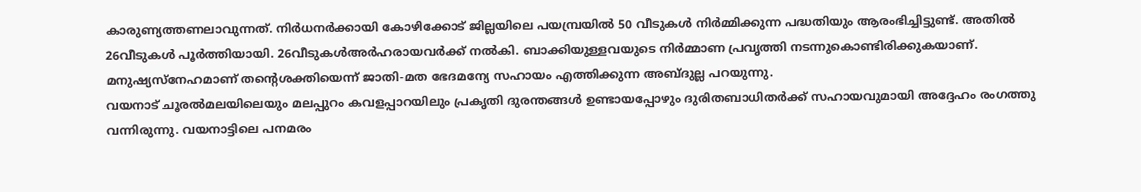കാരുണ്യത്തണലാവുന്നത്. നിർധനർക്കായി കോഴിക്കോട് ജില്ലയിലെ പയമ്പ്രയിൽ 50 വീടുകൾ നിർമ്മിക്കുന്ന പദ്ധതിയും ആരംഭിച്ചിട്ടുണ്ട്. അതിൽ 26വീടുകൾ പൂർത്തിയായി. 26വീടുകൾഅർഹരായവർക്ക് നൽകി. ബാക്കിയുള്ളവയുടെ നിർമ്മാണ പ്രവൃത്തി നടന്നുകൊണ്ടിരിക്കുകയാണ്. മനുഷ്യസ്നേഹമാണ് തൻ്റെശക്തിയെന്ന് ജാതി-മത ഭേദമന്യേ സഹായം എത്തിക്കുന്ന അബ്ദുല്ല പറയുന്നു.
വയനാട് ചൂരൽമലയിലെയും മലപ്പുറം കവളപ്പാറയിലും പ്രകൃതി ദുരന്തങ്ങൾ ഉണ്ടായപ്പോഴും ദുരിതബാധിതർക്ക് സഹായവുമായി അദ്ദേഹം രംഗത്തു വന്നിരുന്നു. വയനാട്ടിലെ പനമരം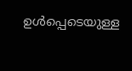ഉൾപ്പെടെയുള്ള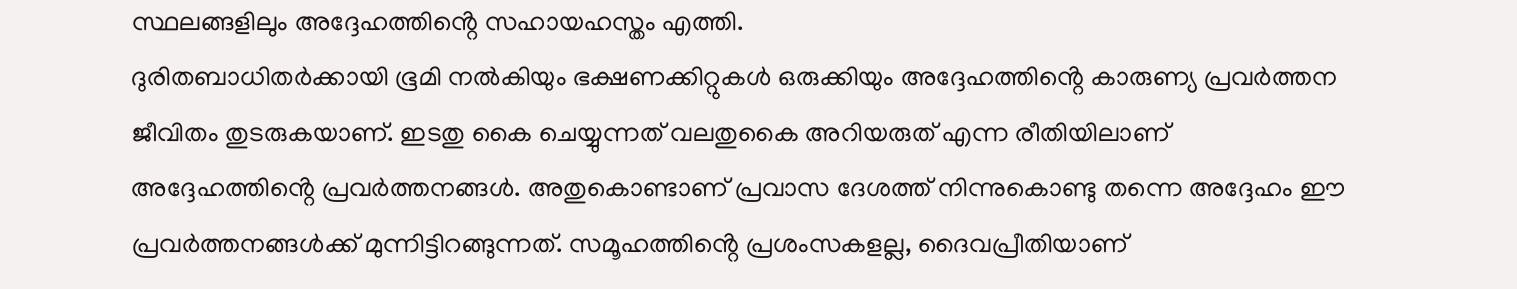സ്ഥലങ്ങളിലും അദ്ദേഹത്തിൻ്റെ സഹായഹസ്തം എത്തി.
ദുരിതബാധിതർക്കായി ഭൂമി നൽകിയും ഭക്ഷണക്കിറ്റുകൾ ഒരുക്കിയും അദ്ദേഹത്തിൻ്റെ കാരുണ്യ പ്രവർത്തന ജീവിതം തുടരുകയാണ്. ഇടതു കൈ ചെയ്യുന്നത് വലതുകൈ അറിയരുത് എന്ന രീതിയിലാണ് അദ്ദേഹത്തിൻ്റെ പ്രവർത്തനങ്ങൾ. അതുകൊണ്ടാണ് പ്രവാസ ദേശത്ത് നിന്നുകൊണ്ടു തന്നെ അദ്ദേഹം ഈ പ്രവർത്തനങ്ങൾക്ക് മുന്നിട്ടിറങ്ങുന്നത്. സമൂഹത്തിൻ്റെ പ്രശംസകളല്ല, ദൈവപ്രീതിയാണ്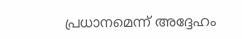പ്രധാനമെന്ന് അദ്ദേഹം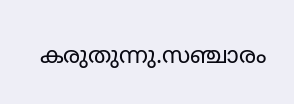കരുതുന്നു.സഞ്ചാരം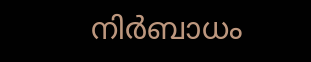നിർബാധം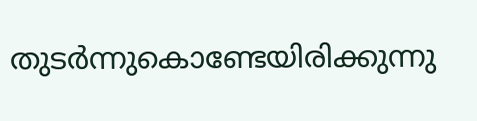തുടർന്നുകൊണ്ടേയിരിക്കുന്നു